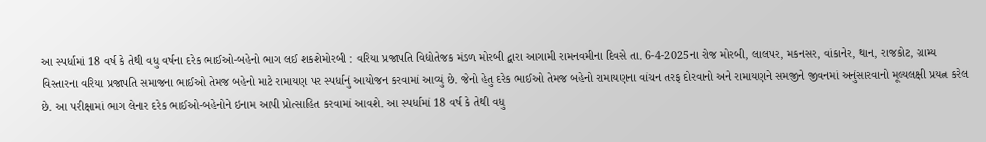આ સ્પર્ધામાં 18 વર્ષ કે તેથી વધુ વર્ષના દરેક ભાઈઓ-બહેનો ભાગ લઈ શકશેમોરબી : વરિયા પ્રજાપતિ વિદ્યોતેજક મંડળ મોરબી દ્વારા આગામી રામનવમીના દિવસે તા. 6-4-2025ના રોજ મોરબી, લાલપર, મકનસર, વાંકાનેર, થાન, રાજકોટ, ગ્રામ્ય વિસ્તારના વરિયા પ્રજાપતિ સમાજના ભાઈઓ તેમજ બહેનો માટે રામાયણ પર સ્પર્ધાનું આયોજન કરવામાં આવ્યું છે. જેનો હેતુ દરેક ભાઈઓ તેમજ બહેનો રામાયણના વાંચન તરફ દોરવાનો અને રામાયણને સમજીને જીવનમાં અનુંસારવાનો મૂલ્યલક્ષી પ્રયત્ન કરેલ છે. આ પરીક્ષામાં ભાગ લેનાર દરેક ભાઈઓ-બહેનોને ઇનામ આપી પ્રોત્સાહિત કરવામાં આવશે. આ સ્પર્ધામાં 18 વર્ષ કે તેથી વધુ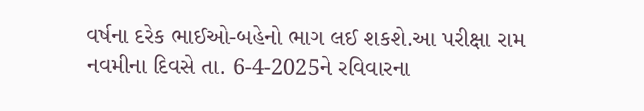વર્ષના દરેક ભાઈઓ-બહેનો ભાગ લઈ શકશે.આ પરીક્ષા રામ નવમીના દિવસે તા. 6-4-2025ને રવિવારના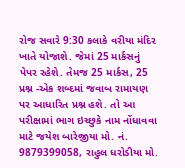રોજ સવારે 9:30 કલાકે વરીયા મંદિર ખાતે યોજાશે. જેમાં 25 માર્કસનું પેપર રહેશે. તેમજ 25 માર્કસ, 25 પ્રશ્ન -એક શબ્દમાં જવાબ રામાયણ પર આધારિત પ્રશ્ન હશે. તો આ પરીક્ષામાં ભાગ ઇચ્છુકે નામ નોંધાવવા માટે જયેશ બારેજીયા મો. નં. 9879399058, રાહુલ ધરોડીયા મો.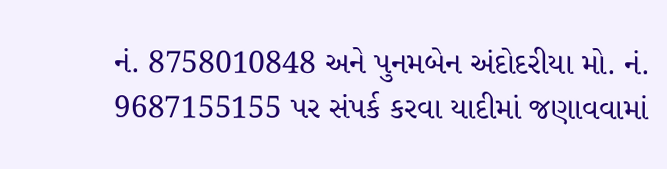નં. 8758010848 અને પુનમબેન અંદોદરીયા મો. નં. 9687155155 પર સંપર્ક કરવા યાદીમાં જણાવવામાં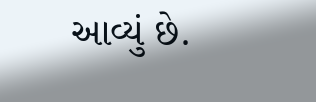આવ્યું છે.